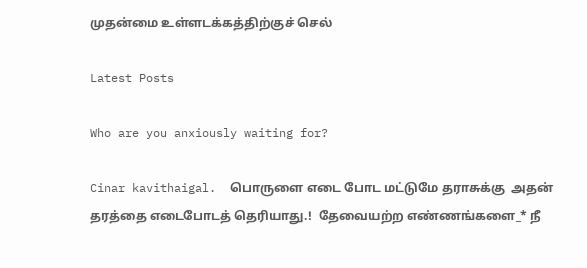முதன்மை உள்ளடக்கத்திற்குச் செல்

Latest Posts

Who are you anxiously waiting for?

Cinar kavithaigal.  பொருளை எடை போட மட்டுமே தராசுக்கு  அதன் தரத்தை எடைபோடத் தெரியாது.!  தேவையற்ற எண்ணங்களை_* நீ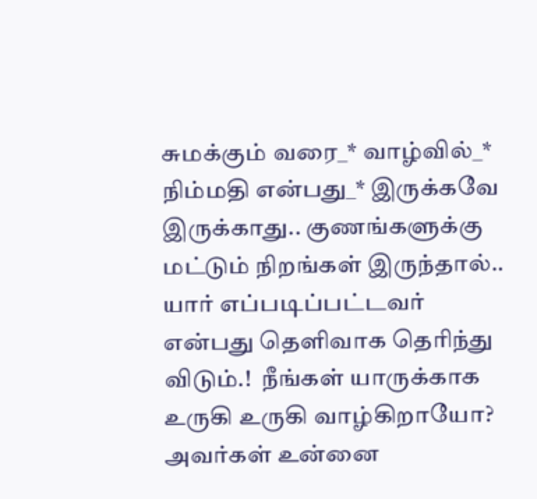சுமக்கும் வரை_* வாழ்வில்_* நிம்மதி என்பது_* இருக்கவே இருக்காது.. குணங்களுக்கு மட்டும் நிறங்கள் இருந்தால்.. யார் எப்படிப்பட்டவர் என்பது தெளிவாக தெரிந்து விடும்.!  நீங்கள் யாருக்காக  உருகி உருகி வாழ்கிறாயோ?  அவர்கள் உன்னை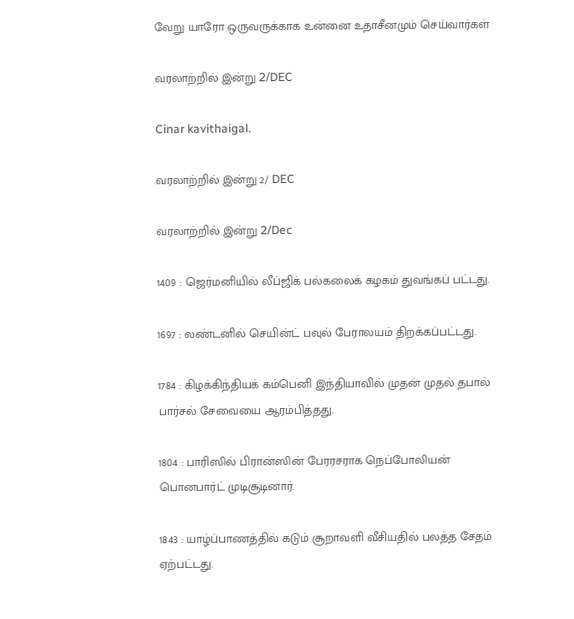வேறு யாரோ ஒருவருக்காக உன்னை உதாசீனமும் செய்வார்கள்

வரலாற்றில் இன்று 2/DEC

Cinar kavithaigal.

வரலாற்றில் இன்று 2/ DEC

வரலாற்றில் இன்று 2/Dec

1409 : ஜெர்மனியில் லீப்ஜிக் பல்கலைக் கழகம் துவங்கப் பட்டது.

1697 : லண்டனில் செயின்ட் பவுல் பேராலயம் திறக்கப்பட்டது.

1784 : கிழக்கிந்தியக் கம்பெனி இந்தியாவில் முதன் முதல் தபால் பார்சல் சேவையை ஆரம்பித்தது.

1804 : பாரிஸில் பிரான்ஸின் பேரரசராக நெப்போலியன் பொனபார்ட் முடிசூடினார்.

1843 : யாழ்ப்பாணத்தில் கடும் சூறாவளி வீசியதில் பலத்த சேதம் ஏற்பட்டது.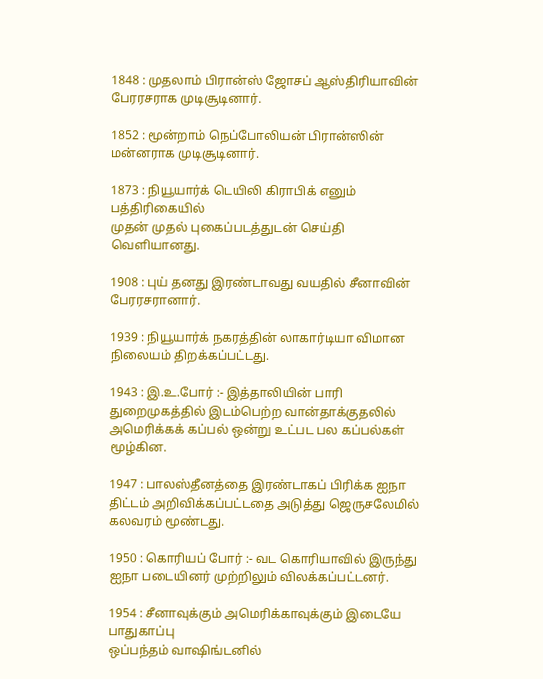1848 : முதலாம் பிரான்ஸ் ஜோசப் ஆஸ்திரியாவின்
பேரரசராக முடிசூடினார்.

1852 : மூன்றாம் நெப்போலியன் பிரான்ஸின் மன்னராக முடிசூடினார்.

1873 : நியூயார்க் டெயிலி கிராபிக் எனும் பத்திரிகையில்
முதன் முதல் புகைப்படத்துடன் செய்தி வெளியானது.

1908 : புய் தனது இரண்டாவது வயதில் சீனாவின் பேரரசரானார்.

1939 : நியூயார்க் நகரத்தின் லாகார்டியா விமான நிலையம் திறக்கப்பட்டது.

1943 : இ.உ.போர் :- இத்தாலியின் பாரி துறைமுகத்தில் இடம்பெற்ற வான்தாக்குதலில் அமெரிக்கக் கப்பல் ஒன்று உட்பட பல கப்பல்கள் மூழ்கின.

1947 : பாலஸ்தீனத்தை இரண்டாகப் பிரிக்க ஐநா திட்டம் அறிவிக்கப்பட்டதை அடுத்து ஜெருசலேமில் கலவரம் மூண்டது.

1950 : கொரியப் போர் :- வட கொரியாவில் இருந்து ஐநா படையினர் முற்றிலும் விலக்கப்பட்டனர்.

1954 : சீனாவுக்கும் அமெரிக்காவுக்கும் இடையே பாதுகாப்பு
ஒப்பந்தம் வாஷிங்டனில்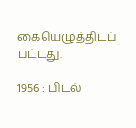கையெழுத்திடப் பட்டது.

1956 : பிடல்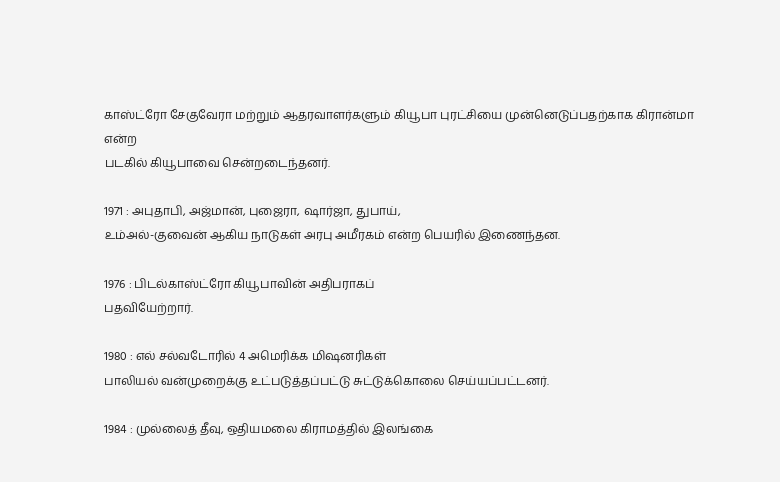காஸ்ட்ரோ சேகுவேரா மற்றும் ஆதரவாளர்களும் கியூபா புரட்சியை முன்னெடுப்பதற்காக கிரான்மா என்ற
படகில் கியூபாவை சென்றடைந்தனர்.

1971 : அபுதாபி, அஜ்மான், புஜைரா, ஷார்ஜா, துபாய்,
உம்அல்-குவைன் ஆகிய நாடுகள் அரபு அமீரகம் என்ற பெயரில் இணைந்தன.

1976 : பிடல்காஸ்ட்ரோ கியூபாவின் அதிபராகப்
பதவியேற்றார்.

1980 : எல் சல்வடோரில் 4 அமெரிக்க மிஷனரிகள்
பாலியல் வன்முறைக்கு உட்படுத்தப்பட்டு சுட்டுக்கொலை செய்யப்பட்டனர்.

1984 : முல்லைத் தீவு, ஒதியமலை கிராமத்தில் இலங்கை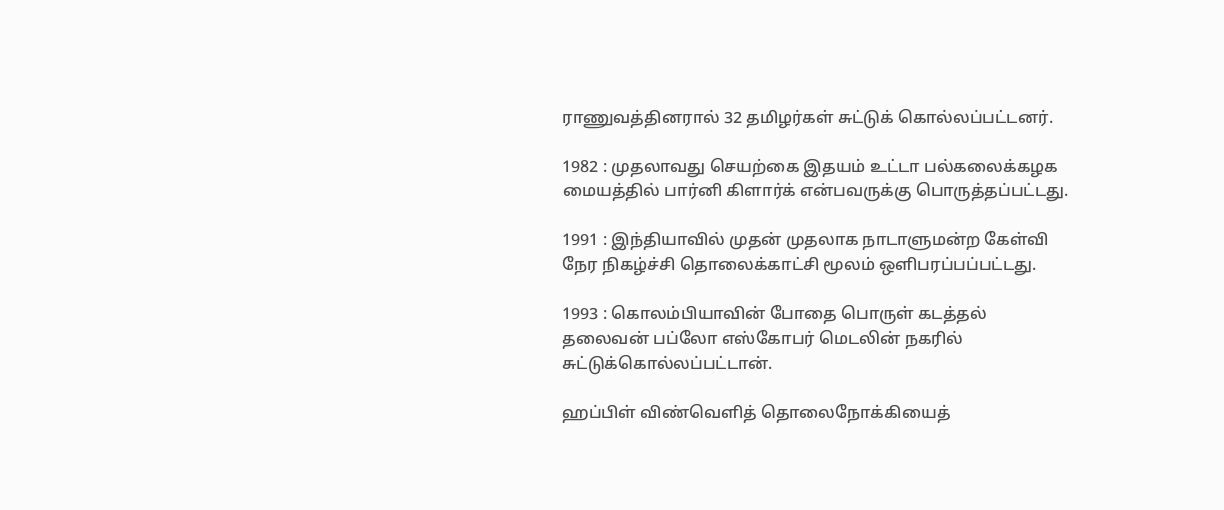ராணுவத்தினரால் 32 தமிழர்கள் சுட்டுக் கொல்லப்பட்டனர்.

1982 : முதலாவது செயற்கை இதயம் உட்டா பல்கலைக்கழக மையத்தில் பார்னி கிளார்க் என்பவருக்கு பொருத்தப்பட்டது.

1991 : இந்தியாவில் முதன் முதலாக நாடாளுமன்ற கேள்வி நேர நிகழ்ச்சி தொலைக்காட்சி மூலம் ஒளிபரப்பப்பட்டது.

1993 : கொலம்பியாவின் போதை பொருள் கடத்தல் தலைவன் பப்லோ எஸ்கோபர் மெடலின் நகரில் சுட்டுக்கொல்லப்பட்டான்.

ஹப்பிள் விண்வெளித் தொலைநோக்கியைத்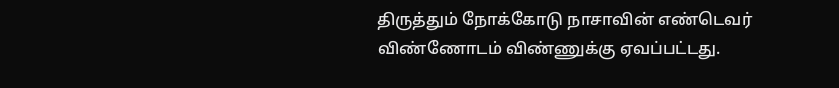திருத்தும் நோக்கோடு நாசாவின் எண்டெவர் விண்ணோடம் விண்ணுக்கு ஏவப்பட்டது.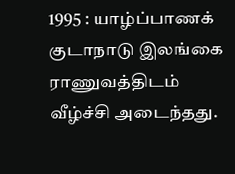1995 : யாழ்ப்பாணக் குடாநாடு இலங்கை ராணுவத்திடம் வீழ்ச்சி அடைந்தது.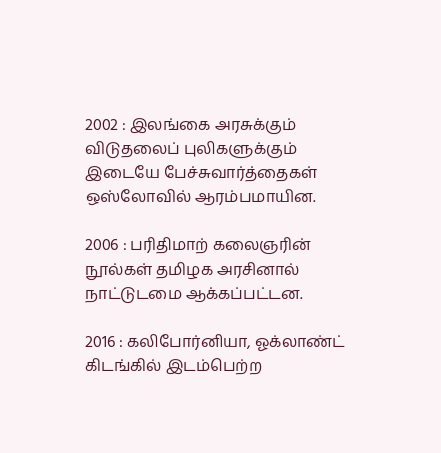2002 : இலங்கை அரசுக்கும் விடுதலைப் புலிகளுக்கும்
இடையே பேச்சுவார்த்தைகள் ஒஸ்லோவில் ஆரம்பமாயின.

2006 : பரிதிமாற் கலைஞரின் நூல்கள் தமிழக அரசினால்
நாட்டுடமை ஆக்கப்பட்டன.

2016 : கலிபோர்னியா, ஓக்லாண்ட் கிடங்கில் இடம்பெற்ற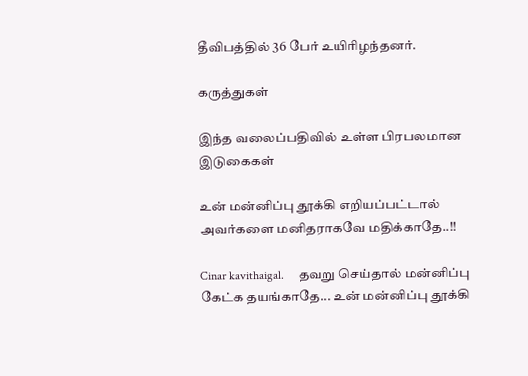தீவிபத்தில் 36 பேர் உயிரிழந்தனர்.

கருத்துகள்

இந்த வலைப்பதிவில் உள்ள பிரபலமான இடுகைகள்

உன் மன்னிப்பு தூக்கி எறியப்பட்டால் அவர்களை மனிதராகவே மதிக்காதே..!!

Cinar kavithaigal.     தவறு செய்தால் மன்னிப்பு கேட்க தயங்காதே... உன் மன்னிப்பு தூக்கி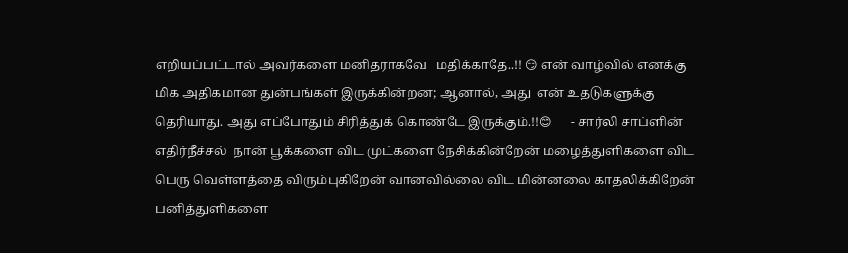எறியப்பட்டால் அவர்களை மனிதராகவே   மதிக்காதே..!! 😏 என் வாழ்வில் எனக்கு  மிக அதிகமான துன்பங்கள் இருக்கின்றன; ஆனால், அது  என் உதடுகளுக்கு தெரியாது. அது எப்போதும் சிரித்துக் கொண்டே இருக்கும்.!!😊      - சார்லி சாப்ளின்                                எதிர்நீச்சல்  நான் பூக்களை விட முட்களை நேசிக்கின்றேன் மழைத்துளிகளை விட பெரு வெள்ளத்தை விரும்புகிறேன் வானவில்லை விட மின்னலை காதலிக்கிறேன் பனித்துளிகளை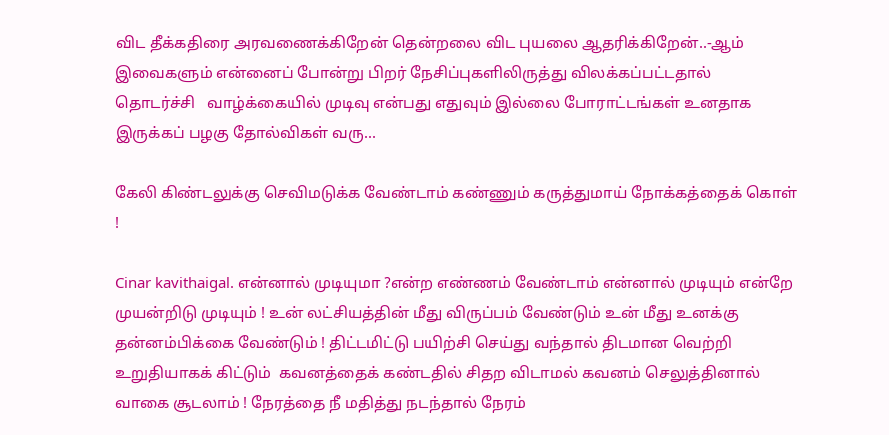விட தீக்கதிரை அரவணைக்கிறேன் தென்றலை விட புயலை ஆதரிக்கிறேன்..-ஆம் இவைகளும் என்னைப் போன்று பிறர் நேசிப்புகளிலிருத்து விலக்கப்பட்டதால்                                             தொடர்ச்சி   வாழ்க்கையில் முடிவு என்பது எதுவும் இல்லை போராட்டங்கள் உனதாக இருக்கப் பழகு தோல்விகள் வரு...

கேலி கிண்டலுக்கு செவிமடுக்க வேண்டாம் கண்ணும் கருத்துமாய் நோக்கத்தைக் கொள் !

Cinar kavithaigal. என்னால் முடியுமா ?என்ற எண்ணம் வேண்டாம் என்னால் முடியும் என்றே முயன்றிடு முடியும் ! உன் லட்சியத்தின் மீது விருப்பம் வேண்டும் உன் மீது உனக்கு தன்னம்பிக்கை வேண்டும் ! திட்டமிட்டு பயிற்சி செய்து வந்தால் திடமான வெற்றி உறுதியாகக் கிட்டும்  கவனத்தைக் கண்டதில் சிதற விடாமல் கவனம் செலுத்தினால் வாகை சூடலாம் ! நேரத்தை நீ மதித்து நடந்தால் நேரம்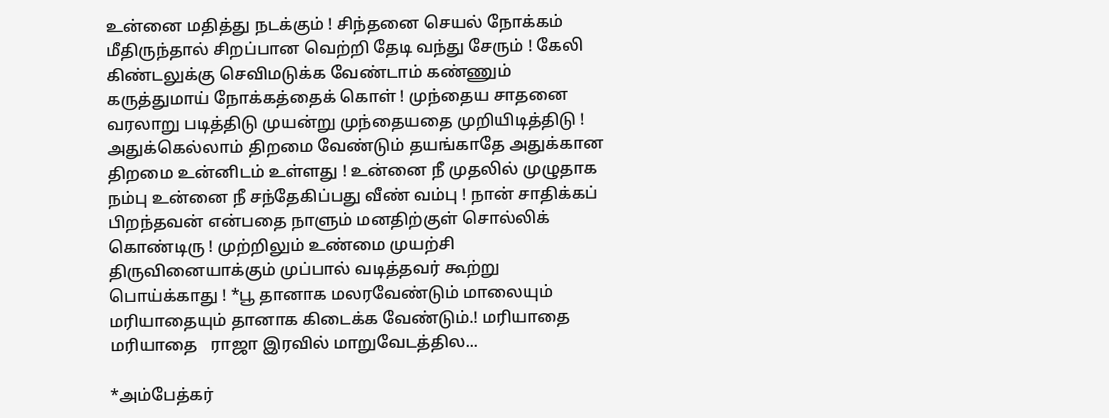உன்னை மதித்து நடக்கும் ! சிந்தனை செயல் நோக்கம் மீதிருந்தால் சிறப்பான வெற்றி தேடி வந்து சேரும் ! கேலி கிண்டலுக்கு செவிமடுக்க வேண்டாம் கண்ணும் கருத்துமாய் நோக்கத்தைக் கொள் ! முந்தைய சாதனை வரலாறு படித்திடு முயன்று முந்தையதை முறியிடித்திடு ! அதுக்கெல்லாம் திறமை வேண்டும் தயங்காதே அதுக்கான திறமை உன்னிடம் உள்ளது ! உன்னை நீ முதலில் முழுதாக நம்பு உன்னை நீ சந்தேகிப்பது வீண் வம்பு ! நான் சாதிக்கப் பிறந்தவன் என்பதை நாளும் மனதிற்குள் சொல்லிக் கொண்டிரு ! முற்றிலும் உண்மை முயற்சி திருவினையாக்கும் முப்பால் வடித்தவர் கூற்று பொய்க்காது ! *பூ தானாக மலரவேண்டும் மாலையும் மரியாதையும் தானாக கிடைக்க வேண்டும்.! மரியாதை மரியாதை   ராஜா இரவில் மாறுவேடத்தில...

*அம்பேத்கர்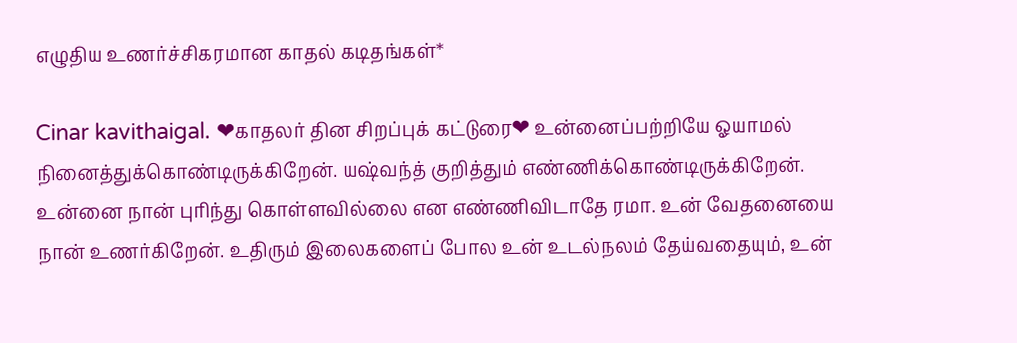எழுதிய உணர்ச்சிகரமான காதல் கடிதங்கள்*

Cinar kavithaigal. ❤காதலர் தின சிறப்புக் கட்டுரை❤ உன்னைப்பற்றியே ஓயாமல் நினைத்துக்கொண்டிருக்கிறேன். யஷ்வந்த் குறித்தும் எண்ணிக்கொண்டிருக்கிறேன். உன்னை நான் புரிந்து கொள்ளவில்லை என எண்ணிவிடாதே ரமா. உன் வேதனையை நான் உணர்கிறேன். உதிரும் இலைகளைப் போல உன் உடல்நலம் தேய்வதையும், உன்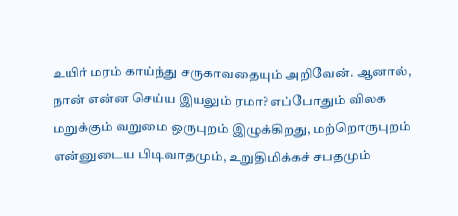உயிர் மரம் காய்ந்து சருகாவதையும் அறிவேன். ஆனால், நான் என்ன செய்ய இயலும் ரமா? எப்போதும் விலக மறுக்கும் வறுமை ஒருபுறம் இழுக்கிறது, மற்றொருபுறம் என்னுடைய பிடிவாதமும், உறுதிமிக்கச் சபதமும்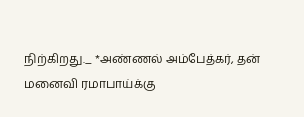நிற்கிறது._ *அண்ணல் அம்பேத்கர், தன் மனைவி ரமாபாய்க்கு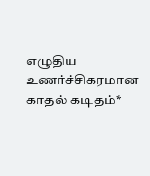எழுதிய உணர்ச்சிகரமான காதல் கடிதம்*